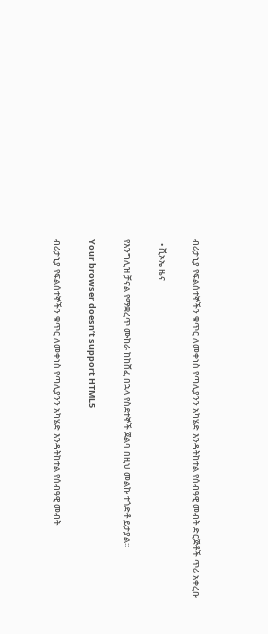ብሪታኒያ የፍልሰተኞችን ቁጥር ለመቀነስ የጣሊያንን አካሄድ እንዳትከተል የሰብዓዊ መብት ድርጅቶች ጥሪ አቀረቡ

  • ቪኦኤ ዜና

የእንግሊዝ ቻናል የማቋረጥ ሙከራ ከከሸፈ በኋላ የስደተኞች ጀልባ በዚህ መልኩ ተጎድቶ ይታያል፡፡

Your browser doesn’t support HTML5

ብሪታኒያ የፍልሰተኞችን ቁጥር ለመቀነስ የጣሊያንን አካሄድ እንዳትከተል የሰብዓዊ መብት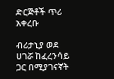ድርጅቶች ጥሪ አቀረቡ

ብሪታኒያ ወደ ሀገሯ ከፈረንሳይ ጋር በሚያገናኛት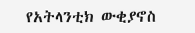የአትላንቲክ ውቂያኖስ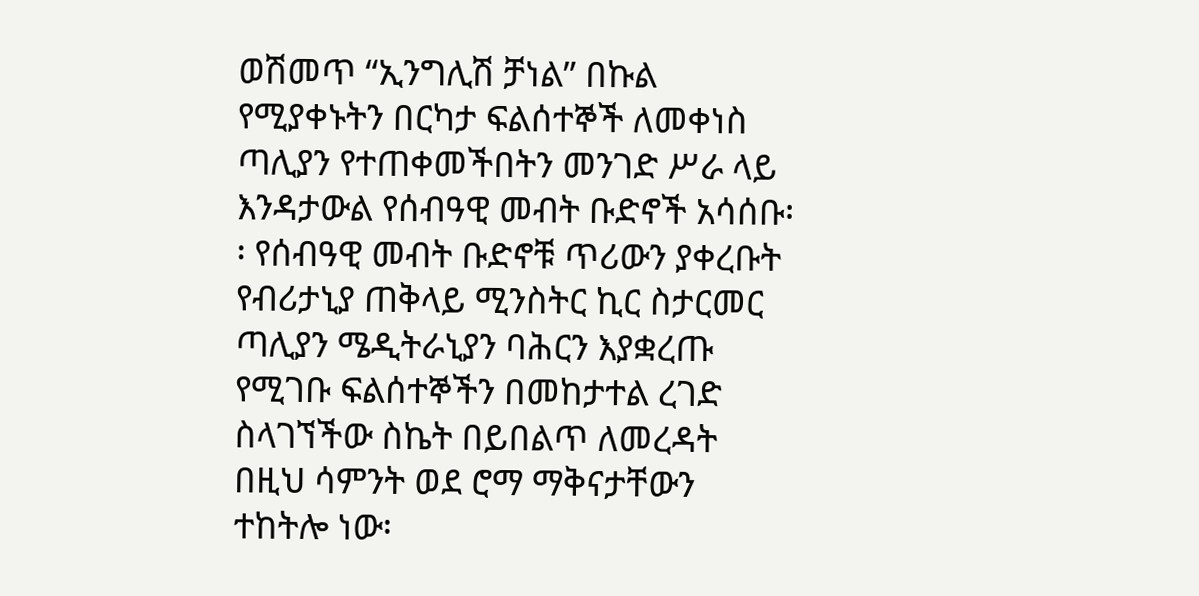ወሽመጥ “ኢንግሊሽ ቻነል” በኩል የሚያቀኑትን በርካታ ፍልሰተኞች ለመቀነስ ጣሊያን የተጠቀመችበትን መንገድ ሥራ ላይ እንዳታውል የሰብዓዊ መብት ቡድኖች አሳሰቡ፡፡ የሰብዓዊ መብት ቡድኖቹ ጥሪውን ያቀረቡት የብሪታኒያ ጠቅላይ ሚንስትር ኪር ስታርመር ጣሊያን ሜዲትራኒያን ባሕርን እያቋረጡ የሚገቡ ፍልሰተኞችን በመከታተል ረገድ ስላገኘችው ስኬት በይበልጥ ለመረዳት በዚህ ሳምንት ወደ ሮማ ማቅናታቸውን ተከትሎ ነው፡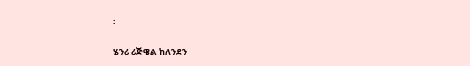፡

ሄንሪ ሪጅዌል ከለንደን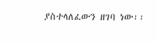ያስተላለፈውን ዘገባ ነው፡፡